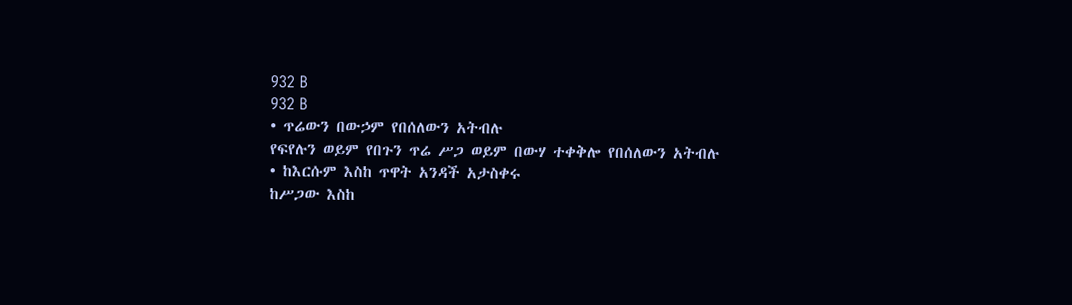932 B
932 B
• ጥሬውን በውኃም የበሰለውን አትብሉ
የፍየሉን ወይም የበጉን ጥሬ ሥጋ ወይም በውሃ ተቀቅሎ የበሰለውን አትብሉ
• ከእርሱም እስከ ጥዋት አንዳች አታስቀሩ
ከሥጋው እስከ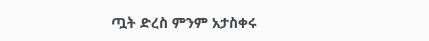ጧት ድረስ ምንም አታስቀሩ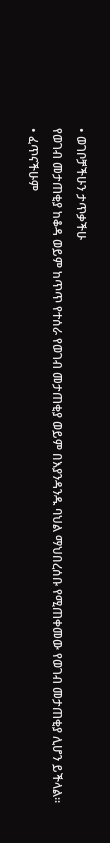• ወገቦቻችሁን ታጥቃችሁ
የወገብ መታጠቂያ ከቆዳ ወይም ከጥጥ የተሰራ የወገብ መታጠቂያ ወይም በእያንዳንዱ ባህል ማህበረሰቡ የሚጠቀመው የወገብ መታጠቂያ ሊሆን ይችላል።
• ፈጥናችሁም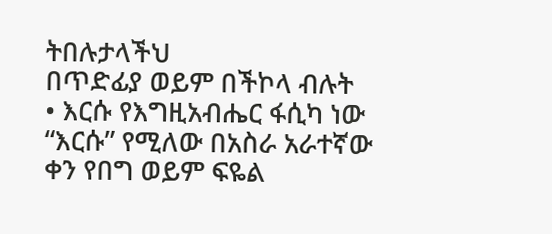ትበሉታላችህ
በጥድፊያ ወይም በችኮላ ብሉት
• እርሱ የእግዚአብሔር ፋሲካ ነው
“እርሱ” የሚለው በአስራ አራተኛው ቀን የበግ ወይም ፍዬል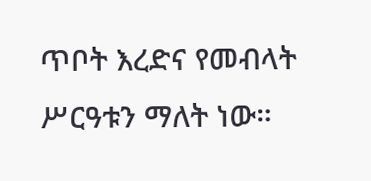ጥቦት እረድና የመብላት ሥርዓቱን ማለት ነው።